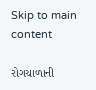Skip to main content

રોગચાળાની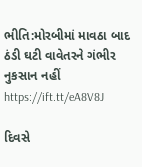ભીતિ:મોરબીમાં માવઠા બાદ ઠંડી ઘટી વાવેતરને ગંભીર નુકસાન નહીં https://ift.tt/eA8V8J

દિવસે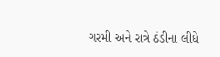ગરમી અને રાત્રે ઠંડીના લીધે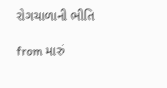રોગચાળાની ભીતિ

from મારું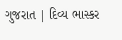ગુજરાત | દિવ્ય ભાસ્કર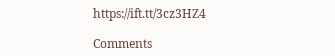https://ift.tt/3cz3HZ4

Comments